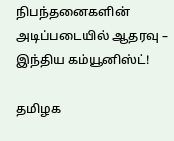நிபந்தனைகளின் அடிப்படையில் ஆதரவு – இந்திய கம்யூனிஸ்ட்!

தமிழக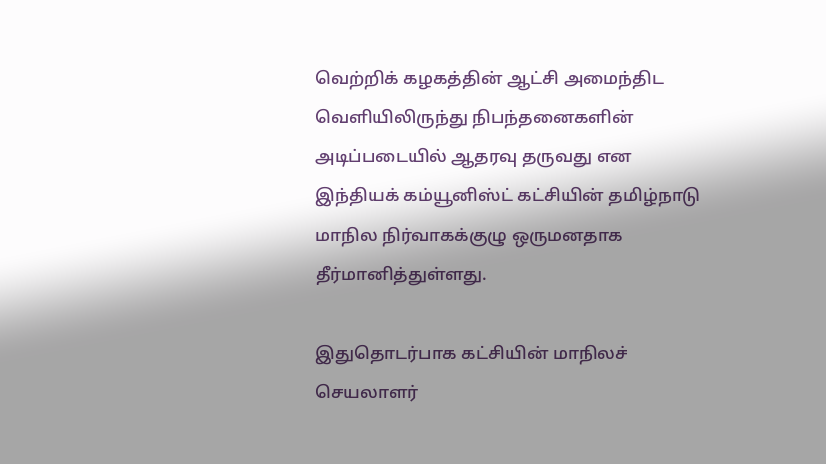வெற்றிக் கழகத்தின் ஆட்சி அமைந்திட வெளியிலிருந்து நிபந்தனைகளின் அடிப்படையில் ஆதரவு தருவது என இந்தியக் கம்யூனிஸ்ட் கட்சியின் தமிழ்நாடு மாநில நிர்வாகக்குழு ஒருமனதாக தீர்மானித்துள்ளது.

இதுதொடர்பாக கட்சியின் மாநிலச் செயலாளர்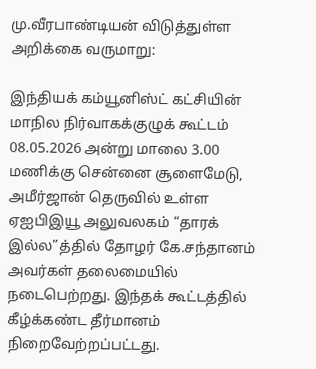மு.வீரபாண்டியன் விடுத்துள்ள அறிக்கை வருமாறு:

இந்தியக் கம்யூனிஸ்ட் கட்சியின் மாநில நிர்வாகக்குழுக் கூட்டம் 08.05.2026 அன்று மாலை 3.00 மணிக்கு சென்னை சூளைமேடு, அமீர்ஜான் தெருவில் உள்ள ஏஐபிஇயூ அலுவலகம் “தாரக் இல்ல”த்தில் தோழர் கே.சந்தானம் அவர்கள் தலைமையில் நடைபெற்றது. இந்தக் கூட்டத்தில் கீழ்க்கண்ட தீர்மானம் நிறைவேற்றப்பட்டது.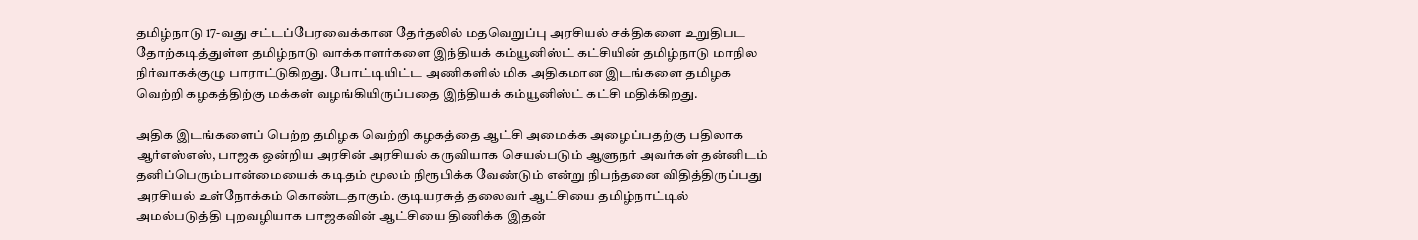தமிழ்நாடு 17-வது சட்டப்பேரவைக்கான தேர்தலில் மதவெறுப்பு அரசியல் சக்திகளை உறுதிபட தோற்கடித்துள்ள தமிழ்நாடு வாக்காளர்களை இந்தியக் கம்யூனிஸ்ட் கட்சியின் தமிழ்நாடு மாநில நிர்வாகக்குழு பாராட்டுகிறது. போட்டியிட்ட அணிகளில் மிக அதிகமான இடங்களை தமிழக வெற்றி கழகத்திற்கு மக்கள் வழங்கியிருப்பதை இந்தியக் கம்யூனிஸ்ட் கட்சி மதிக்கிறது.

அதிக இடங்களைப் பெற்ற தமிழக வெற்றி கழகத்தை ஆட்சி அமைக்க அழைப்பதற்கு பதிலாக ஆர்எஸ்எஸ், பாஜக ஒன்றிய அரசின் அரசியல் கருவியாக செயல்படும் ஆளுநர் அவர்கள் தன்னிடம் தனிப்பெரும்பான்மையைக் கடிதம் மூலம் நிரூபிக்க வேண்டும் என்று நிபந்தனை விதித்திருப்பது அரசியல் உள்நோக்கம் கொண்டதாகும். குடியரசுத் தலைவர் ஆட்சியை தமிழ்நாட்டில் அமல்படுத்தி புறவழியாக பாஜகவின் ஆட்சியை திணிக்க இதன்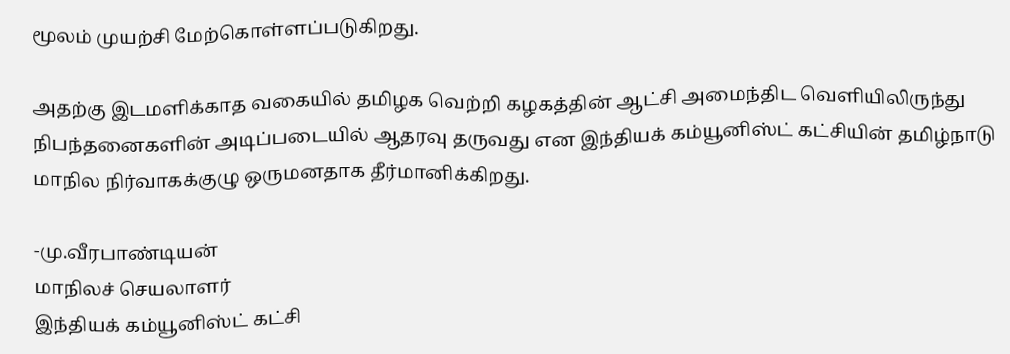மூலம் முயற்சி மேற்கொள்ளப்படுகிறது.

அதற்கு இடமளிக்காத வகையில் தமிழக வெற்றி கழகத்தின் ஆட்சி அமைந்திட வெளியிலிருந்து நிபந்தனைகளின் அடிப்படையில் ஆதரவு தருவது என இந்தியக் கம்யூனிஸ்ட் கட்சியின் தமிழ்நாடு மாநில நிர்வாகக்குழு ஒருமனதாக தீர்மானிக்கிறது.

-மு.வீரபாண்டியன்
மாநிலச் செயலாளர்
இந்தியக் கம்யூனிஸ்ட் கட்சி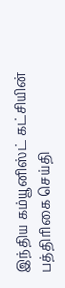இந்திய கம்யூனிஸ்ட் கட்சியின் பத்திரிகை செய்தி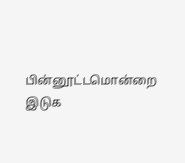பின்னூட்டமொன்றை இடுக